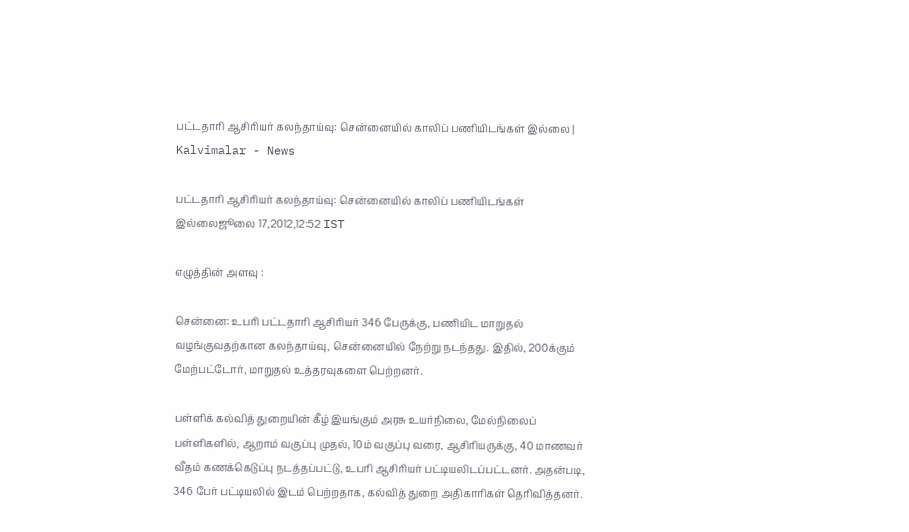பட்டதாரி ஆசிரியர் கலந்தாய்வு: சென்னையில் காலிப் பணியிடங்கள் இல்லை | Kalvimalar - News

பட்டதாரி ஆசிரியர் கலந்தாய்வு: சென்னையில் காலிப் பணியிடங்கள் இல்லைஜூலை 17,2012,12:52 IST

எழுத்தின் அளவு :

சென்னை: உபரி பட்டதாரி ஆசிரியர் 346 பேருக்கு, பணியிட மாறுதல் வழங்குவதற்கான கலந்தாய்வு, சென்னையில் நேற்று நடந்தது. இதில், 200க்கும் மேற்பட்டோர், மாறுதல் உத்தரவுகளை பெற்றனர்.

பள்ளிக் கல்வித் துறையின் கீழ் இயங்கும் அரசு உயர்நிலை, மேல்நிலைப் பள்ளிகளில், ஆறாம் வகுப்பு முதல், 10ம் வகுப்பு வரை, ஆசிரியருக்கு, 40 மாணவர் வீதம் கணக்கெடுப்பு நடத்தப்பட்டு, உபரி ஆசிரியர் பட்டியலிடப்பட்டனர். அதன்படி, 346 பேர் பட்டியலில் இடம் பெற்றதாக, கல்வித் துறை அதிகாரிகள் தெரிவித்தனர்.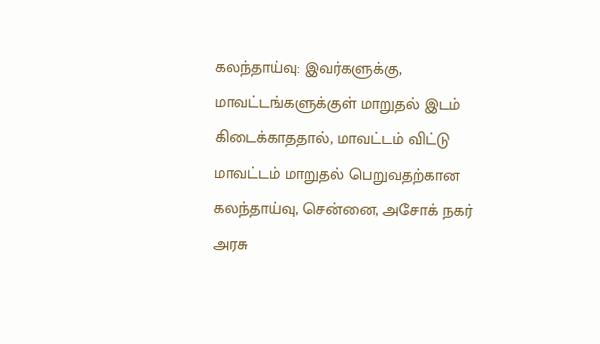கலந்தாய்வு: இவர்களுக்கு, மாவட்டங்களுக்குள் மாறுதல் இடம் கிடைக்காததால், மாவட்டம் விட்டு மாவட்டம் மாறுதல் பெறுவதற்கான கலந்தாய்வு, சென்னை, அசோக் நகர் அரசு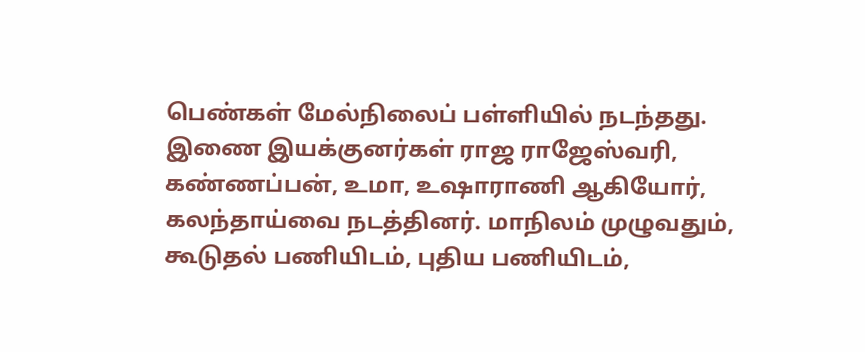பெண்கள் மேல்நிலைப் பள்ளியில் நடந்தது. இணை இயக்குனர்கள் ராஜ ராஜேஸ்வரி, கண்ணப்பன், உமா, உஷாராணி ஆகியோர், கலந்தாய்வை நடத்தினர். மாநிலம் முழுவதும், கூடுதல் பணியிடம், புதிய பணியிடம்,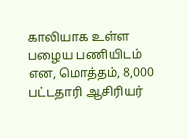காலியாக உள்ள பழைய பணியிடம் என, மொத்தம், 8,000 பட்டதாரி ஆசிரியர்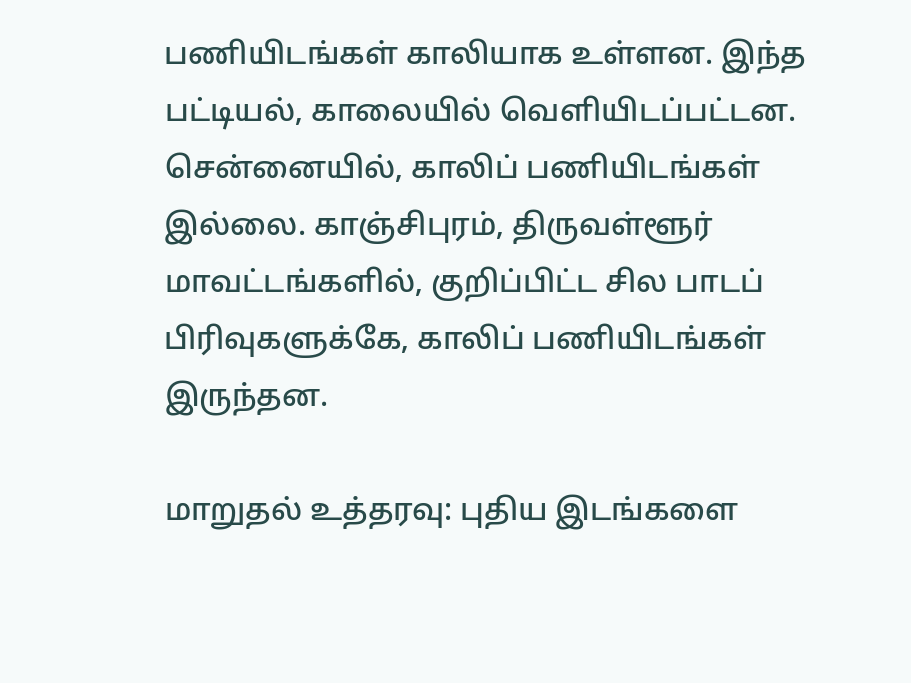பணியிடங்கள் காலியாக உள்ளன. இந்த பட்டியல், காலையில் வெளியிடப்பட்டன. சென்னையில், காலிப் பணியிடங்கள் இல்லை. காஞ்சிபுரம், திருவள்ளூர் மாவட்டங்களில், குறிப்பிட்ட சில பாடப் பிரிவுகளுக்கே, காலிப் பணியிடங்கள் இருந்தன.

மாறுதல் உத்தரவு: புதிய இடங்களை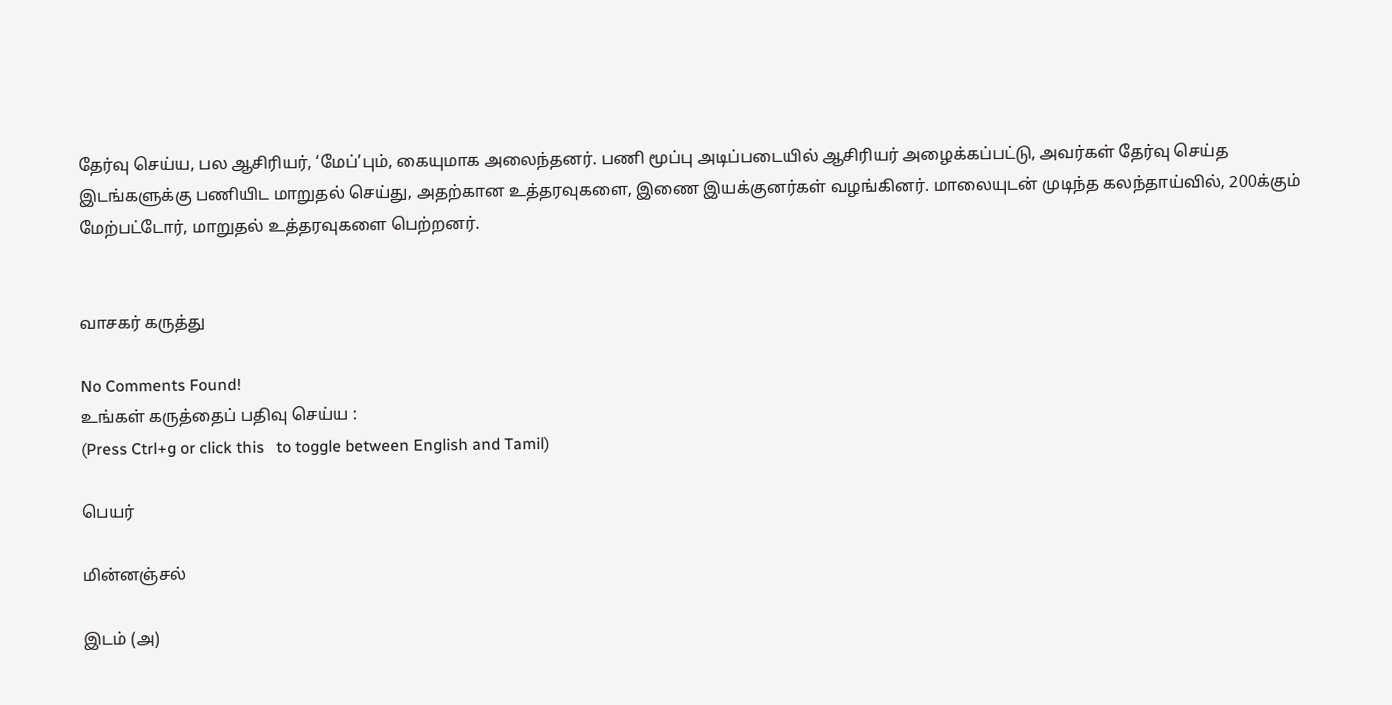தேர்வு செய்ய, பல ஆசிரியர், ‘மேப்’பும், கையுமாக அலைந்தனர். பணி மூப்பு அடிப்படையில் ஆசிரியர் அழைக்கப்பட்டு, அவர்கள் தேர்வு செய்த இடங்களுக்கு பணியிட மாறுதல் செய்து, அதற்கான உத்தரவுகளை, இணை இயக்குனர்கள் வழங்கினர். மாலையுடன் முடிந்த கலந்தாய்வில், 200க்கும் மேற்பட்டோர், மாறுதல் உத்தரவுகளை பெற்றனர்.


வாசகர் கருத்து

No Comments Found!
உங்கள் கருத்தைப் பதிவு செய்ய :
(Press Ctrl+g or click this   to toggle between English and Tamil)

பெயர்

மின்னஞ்சல்

இடம் (அ)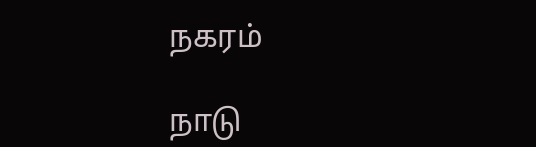நகரம்

நாடு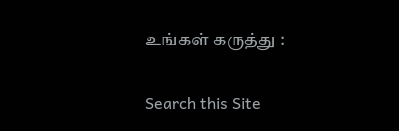உங்கள் கருத்து :

Search this Site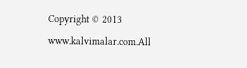Copyright © 2013 www.kalvimalar.com.All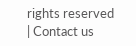rights reserved | Contact us